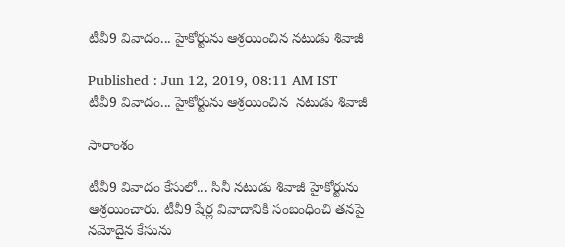టీవీ9 వివాదం... హైకోర్టును ఆశ్రయించిన నటుడు శివాజీ

Published : Jun 12, 2019, 08:11 AM IST
టీవీ9 వివాదం... హైకోర్టును ఆశ్రయించిన  నటుడు శివాజీ

సారాంశం

టీవీ9 వివాదం కేసులో... సినీ నటుడు శివాజీ హైకోర్టును ఆశ్రయించారు. టీవీ9 షేర్ల వివాదానికి సంబంధించి తనపై నమోదైన కేసును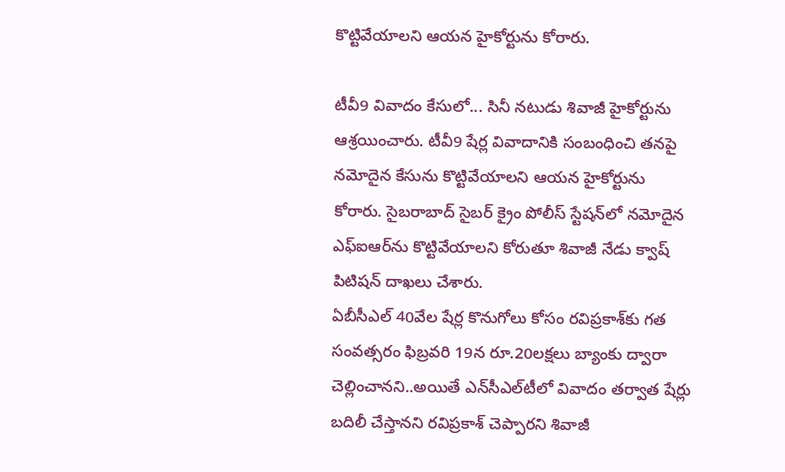కొట్టివేయాలని ఆయన హైకోర్టును కోరారు.

టీవీ9 వివాదం కేసులో... సినీ నటుడు శివాజీ హైకోర్టును ఆశ్రయించారు. టీవీ9 షేర్ల వివాదానికి సంబంధించి తనపై నమోదైన కేసును కొట్టివేయాలని ఆయన హైకోర్టును కోరారు. సైబరాబాద్ సైబర్ క్రైం పోలీస్ స్టేషన్‌లో నమోదైన ఎఫ్ఐఆర్‌ను కొట్టివేయాలని కోరుతూ శివాజీ నేడు క్వాష్ పిటిషన్ దాఖలు చేశారు.
ఏబీసీఎల్ 40వేల షేర్ల కొనుగోలు కోసం రవిప్రకాశ్‌కు గత సంవత్సరం ఫిబ్రవరి 19న రూ.20లక్షలు బ్యాంకు ద్వారా చెల్లించానని..అయితే ఎన్‌సీఎల్‌టీలో వివాదం తర్వాత షేర్లు బదిలీ చేస్తానని రవిప్రకాశ్‌ చెప్పారని శివాజీ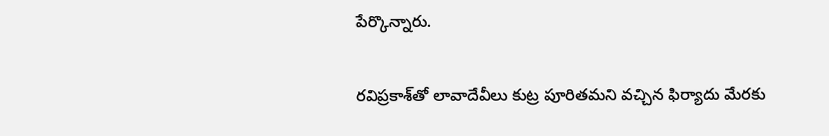పేర్కొన్నారు.

రవిప్రకాశ్‌తో లావాదేవీలు కుట్ర పూరితమని వచ్చిన ఫిర్యాదు మేరకు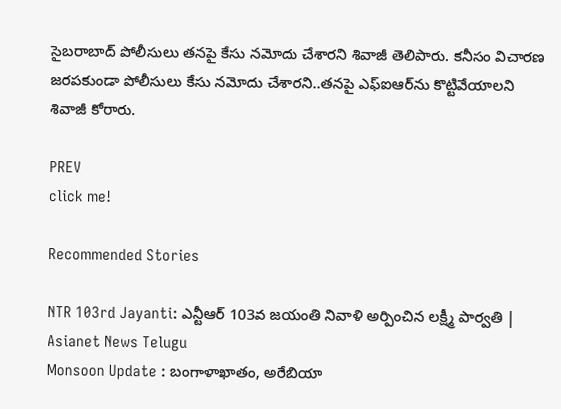సైబరాబాద్ పోలీసులు తనపై కేసు నమోదు చేశారని శివాజీ తెలిపారు. కనీసం విచారణ జరపకుండా పోలీసులు కేసు నమోదు చేశారని..తనపై ఎఫ్ఐఆర్‌ను కొట్టివేయాలని శివాజీ కోరారు.

PREV
click me!

Recommended Stories

NTR 103rd Jayanti: ఎన్టీఆర్ 103వ జయంతి నివాళి అర్పించిన లక్ష్మీ పార్వతి | Asianet News Telugu
Monsoon Update : బంగాళాఖాతం, అరేబియా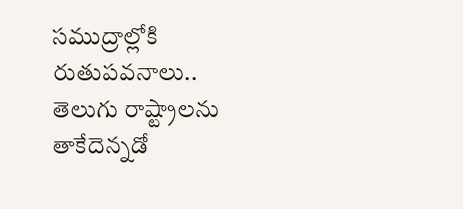సముద్రాల్లోకి రుతుపవనాలు.. తెలుగు రాష్ట్రాలను తాకేదెన్నడో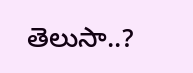తెలుసా..?